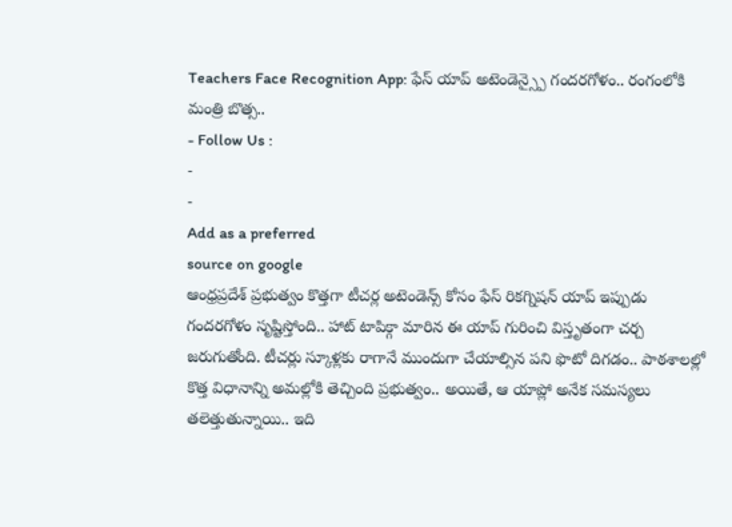Teachers Face Recognition App: ఫేస్ యాప్ అటెండెన్స్పై గందరగోళం.. రంగంలోకి మంత్రి బొత్స..
- Follow Us :
-
-
Add as a preferred
source on google
ఆంధ్రప్రదేశ్ ప్రభుత్వం కొత్తగా టీచర్ల అటెండెన్స్ కోసం ఫేస్ రికగ్నిషన్ యాప్ ఇప్పుడు గందరగోళం సృష్టిస్తోంది.. హాట్ టాపిక్గా మారిన ఈ యాప్ గురించి విస్తృతంగా చర్చ జరుగుతోంది. టీచర్లు స్కూళ్లకు రాగానే ముందుగా చేయాల్సిన పని ఫొటో దిగడం.. పాఠశాలల్లో కొత్త విధానాన్ని అమల్లోకి తెచ్చింది ప్రభుత్వం.. అయితే, ఆ యాప్లో అనేక సమస్యలు తలెత్తుతున్నాయి.. ఇది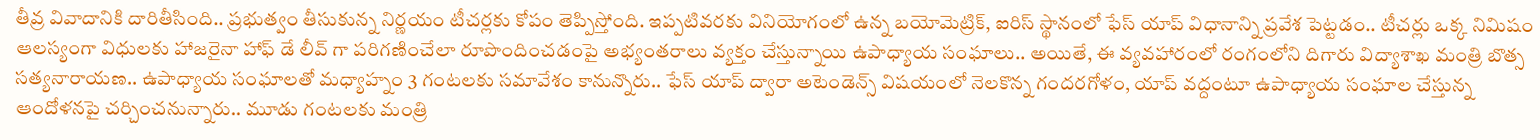తీవ్ర వివాదానికి దారితీసింది.. ప్రభుత్వం తీసుకున్న నిర్ణయం టీచర్లకు కోపం తెప్పిస్తోంది. ఇప్పటివరకు వినియోగంలో ఉన్న బయోమెట్రిక్, ఐరిస్ స్థానంలో ఫేస్ యాప్ విధానాన్ని ప్రవేశ పెట్టడం.. టీచర్లు ఒక్క నిమిషం ఆలస్యంగా విధులకు హాజరైనా హాఫ్ డే లీవ్ గా పరిగణించేలా రూపొందించడంపై అభ్యంతరాలు వ్యక్తం చేస్తున్నాయి ఉపాధ్యాయ సంఘాలు.. అయితే, ఈ వ్యవహారంలో రంగంలోని దిగారు విద్యాశాఖ మంత్రి బొత్స సత్యనారాయణ.. ఉపాధ్యాయ సంఘాలతో మధ్యాహ్నం 3 గంటలకు సమావేశం కానున్నొరు.. ఫేస్ యాప్ ద్వారా అటెండెన్స్ విషయంలో నెలకొన్న గందరగోళం, యాప్ వద్దంటూ ఉపాధ్యాయ సంఘాల చేస్తున్న ఆందోళనపై చర్చించనున్నారు.. మూడు గంటలకు మంత్రి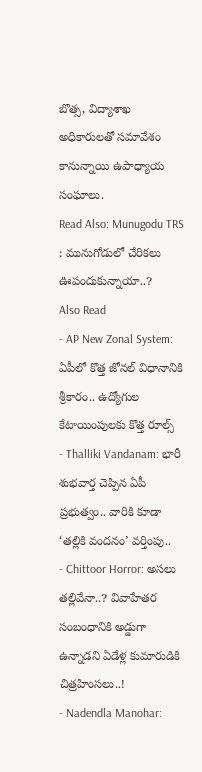బొత్స, విద్యాశాఖ అధికారులతో సమావేశం కానున్నాయి ఉపాధ్యాయ సంఘాలు.
Read Also: Munugodu TRS : మునుగోడులో చేరికలు ఊపందుకున్నాయా..?
Also Read
- AP New Zonal System: ఏపీలో కొత్త జోనల్ విధానానికి శ్రీకారం.. ఉద్యోగుల కేటాయింపులకు కొత్త రూల్స్
- Thalliki Vandanam: భారీ శుభవార్త చెప్పిన ఏపీ ప్రభుత్వం.. వారికి కూడా ‘తల్లికి వందనం’ వర్తింపు..
- Chittoor Horror: అసలు తల్లివేనా..? వివాహేతర సంబంధానికి అడ్డుగా ఉన్నాడని ఏడేళ్ల కుమారుడికి చిత్రహింసలు..!
- Nadendla Manohar: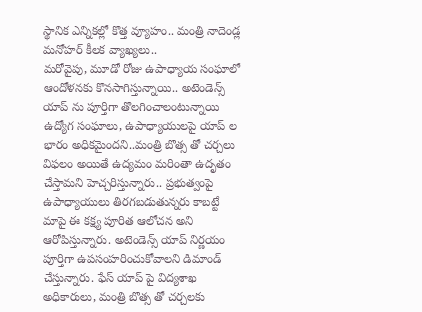స్థానిక ఎన్నికల్లో కొత్త వ్యూహం.. మంత్రి నాదెండ్ల మనోహర్ కీలక వ్యాఖ్యలు..
మరోవైపు, మూడో రోజు ఉపాధ్యాయ సంఘాలో ఆందోళనకు కొనసాగిస్తున్నాయి.. అటెండెన్స్ యాప్ ను పూర్తిగా తొలగించాలంటున్నాయి ఉద్యోగ సంఘాలు, ఉపాధ్యాయులపై యాప్ ల భారం అధికమైందని..మంత్రి బొత్స తో చర్చలు విఫలం అయితే ఉద్యమం మరింతా ఉదృతం చేస్తామని హెచ్చరిస్తున్నారు.. ప్రభుత్వంపై ఉపాధ్యాయులు తిరగబడుతున్నరు కాబట్టే మాపై ఈ కక్ష్య పూరిత ఆలోచన అని ఆరోపిస్తున్నారు. అటెండెన్స్ యాప్ నిర్ణయం పూర్తిగా ఉపసంహరించుకోవాలని డిమాండ్ చేస్తున్నారు. ఫేస్ యాప్ పై విద్యశాఖ అధికారులు, మంత్రి బొత్స తో చర్చలకు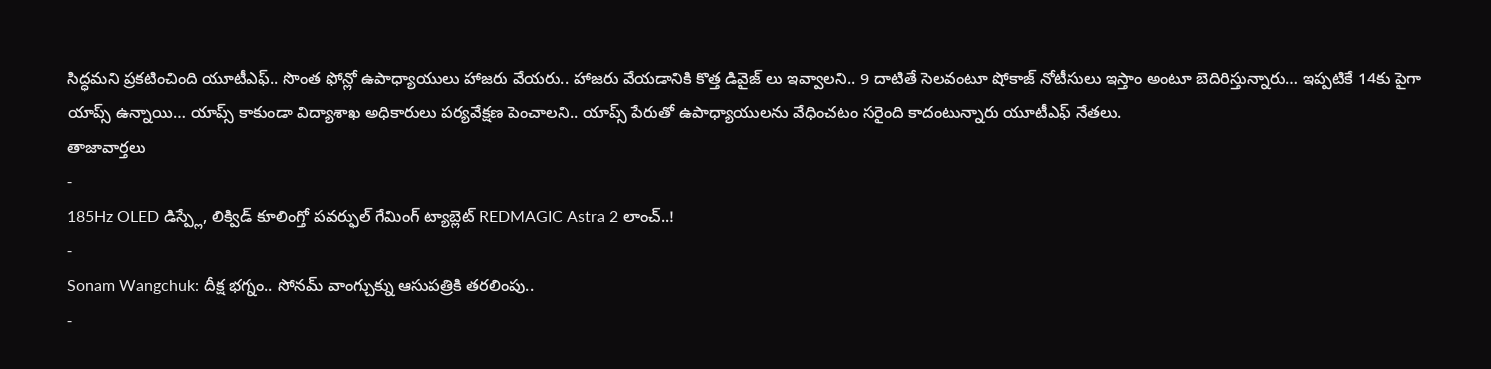సిద్ధమని ప్రకటించింది యూటీఎఫ్.. సొంత ఫోన్లో ఉపాధ్యాయులు హాజరు వేయరు.. హాజరు వేయడానికి కొత్త డివైజ్ లు ఇవ్వాలని.. 9 దాటితే సెలవంటూ షోకాజ్ నోటీసులు ఇస్తాం అంటూ బెదిరిస్తున్నారు… ఇప్పటికే 14కు పైగా యాప్స్ ఉన్నాయి… యాప్స్ కాకుండా విద్యాశాఖ అధికారులు పర్యవేక్షణ పెంచాలని.. యాప్స్ పేరుతో ఉపాధ్యాయులను వేధించటం సరైంది కాదంటున్నారు యూటీఎఫ్ నేతలు.
తాజావార్తలు
-
185Hz OLED డిస్ప్లే, లిక్విడ్ కూలింగ్తో పవర్ఫుల్ గేమింగ్ ట్యాబ్లెట్ REDMAGIC Astra 2 లాంచ్..!
-
Sonam Wangchuk: దీక్ష భగ్నం.. సోనమ్ వాంగ్చుక్ను ఆసుపత్రికి తరలింపు..
-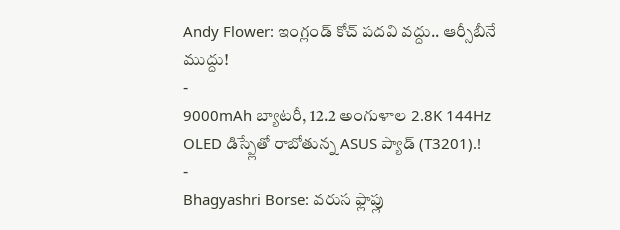Andy Flower: ఇంగ్లండ్ కోచ్ పదవి వద్దు.. ఆర్సీబీనే ముద్దు!
-
9000mAh బ్యాటరీ, 12.2 అంగుళాల 2.8K 144Hz OLED డిస్ప్లేతో రాబోతున్న ASUS ప్యాడ్ (T3201).!
-
Bhagyashri Borse: వరుస ఫ్లాప్లు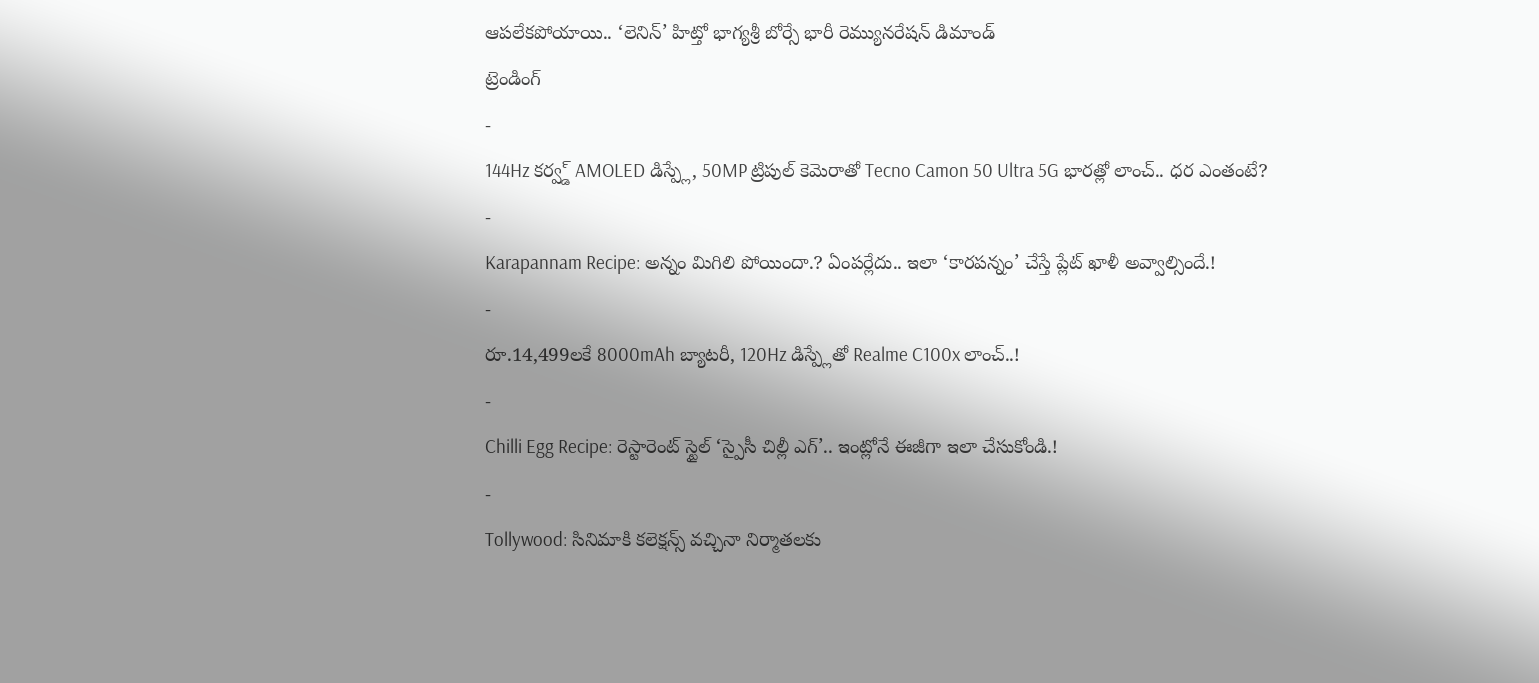ఆపలేకపోయాయి.. ‘లెనిన్’ హిట్తో భాగ్యశ్రీ బోర్సే భారీ రెమ్యునరేషన్ డిమాండ్
ట్రెండింగ్
-
144Hz కర్వ్డ్ AMOLED డిస్ప్లే, 50MP ట్రిపుల్ కెమెరాతో Tecno Camon 50 Ultra 5G భారత్లో లాంచ్.. ధర ఎంతంటే?
-
Karapannam Recipe: అన్నం మిగిలి పోయిందా.? ఏంపర్లేదు.. ఇలా ‘కారపన్నం’ చేస్తే ప్లేట్ ఖాళీ అవ్వాల్సిందే.!
-
రూ.14,499లకే 8000mAh బ్యాటరీ, 120Hz డిస్ప్లేతో Realme C100x లాంచ్..!
-
Chilli Egg Recipe: రెస్టారెంట్ స్టైల్ ‘స్పైసీ చిల్లీ ఎగ్’.. ఇంట్లోనే ఈజీగా ఇలా చేసుకోండి.!
-
Tollywood: సినిమాకి కలెక్షన్స్ వచ్చినా నిర్మాతలకు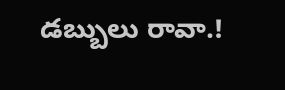డబ్బులు రావా.!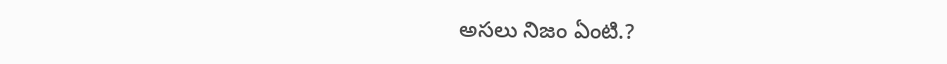అసలు నిజం ఏంటి.?